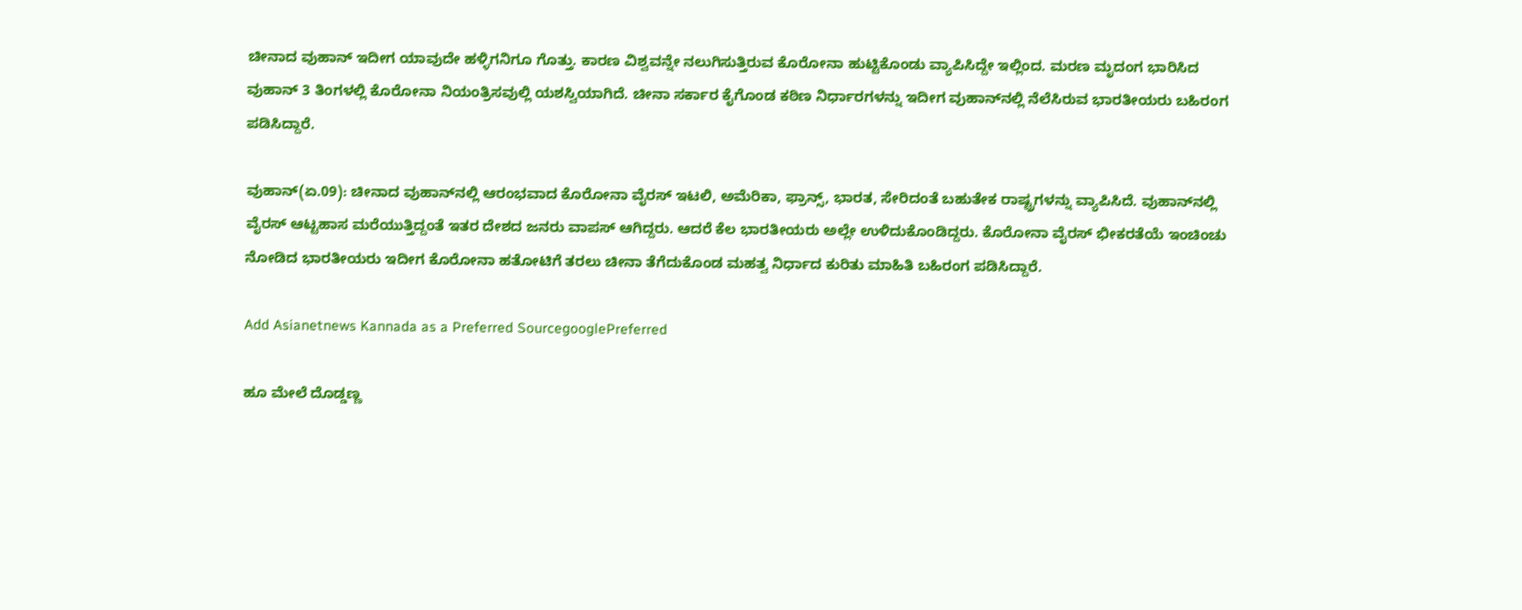ಚೀನಾದ ವುಹಾನ್ ಇದೀಗ ಯಾವುದೇ ಹಳ್ಳಿಗನಿಗೂ ಗೊತ್ತು. ಕಾರಣ ವಿಶ್ವವನ್ನೇ ನಲುಗಿಸುತ್ತಿರುವ ಕೊರೋನಾ ಹುಟ್ಟಿಕೊಂಡು ವ್ಯಾಪಿಸಿದ್ದೇ ಇಲ್ಲಿಂದ. ಮರಣ ಮೃದಂಗ ಭಾರಿಸಿದ ವುಹಾನ್ 3 ತಿಂಗಳಲ್ಲಿ ಕೊರೋನಾ ನಿಯಂತ್ರಿಸವುಲ್ಲಿ ಯಶಸ್ವಿಯಾಗಿದೆ. ಚೀನಾ ಸರ್ಕಾರ ಕೈಗೊಂಡ ಕಠಿಣ ನಿರ್ಧಾರಗಳನ್ನು ಇದೀಗ ವುಹಾನ್‌ನಲ್ಲಿ ನೆಲೆಸಿರುವ ಭಾರತೀಯರು ಬಹಿರಂಗ ಪಡಿಸಿದ್ದಾರೆ.

ವುಹಾನ್(ಏ.09): ಚೀನಾದ ವುಹಾನ್‌ನಲ್ಲಿ ಆರಂಭವಾದ ಕೊರೋನಾ ವೈರಸ್ ಇಟಲಿ, ಅಮೆರಿಕಾ, ಫ್ರಾನ್ಸ್, ಭಾರತ, ಸೇರಿದಂತೆ ಬಹುತೇಕ ರಾಷ್ಟ್ರಗಳನ್ನು ವ್ಯಾಪಿಸಿದೆ. ವುಹಾನ್‌ನಲ್ಲಿ ವೈರಸ್ ಆಟ್ಟಹಾಸ ಮರೆಯುತ್ತಿದ್ದಂತೆ ಇತರ ದೇಶದ ಜನರು ವಾಪಸ್ ಆಗಿದ್ದರು. ಆದರೆ ಕೆಲ ಭಾರತೀಯರು ಅಲ್ಲೇ ಉಳಿದುಕೊಂಡಿದ್ದರು. ಕೊರೋನಾ ವೈರಸ್ ಭೀಕರತೆಯೆ ಇಂಚಿಂಚು ನೋಡಿದ ಭಾರತೀಯರು ಇದೀಗ ಕೊರೋನಾ ಹತೋಟಿಗೆ ತರಲು ಚೀನಾ ತೆಗೆದುಕೊಂಡ ಮಹತ್ವ ನಿರ್ಧಾದ ಕುರಿತು ಮಾಹಿತಿ ಬಹಿರಂಗ ಪಡಿಸಿದ್ದಾರೆ.

Add Asianetnews Kannada as a Preferred SourcegooglePreferred

ಹೂ ಮೇಲೆ ದೊಡ್ಡಣ್ಣ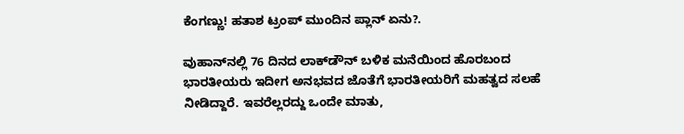ಕೆಂಗಣ್ಣು! ಹತಾಶ ಟ್ರಂಪ್ ಮುಂದಿನ ಪ್ಲಾನ್ ಏನು?.

ವುಹಾನ್‌ನಲ್ಲಿ 76 ದಿನದ ಲಾಕ್‌ಡೌನ್ ಬಳಿಕ ಮನೆಯಿಂದ ಹೊರಬಂದ ಭಾರತೀಯರು ಇದೀಗ ಅನಭವದ ಜೊತೆಗೆ ಭಾರತೀಯರಿಗೆ ಮಹತ್ವದ ಸಲಹೆ ನೀಡಿದ್ದಾರೆ. ಇವರೆಲ್ಲರದ್ದು ಒಂದೇ ಮಾತು,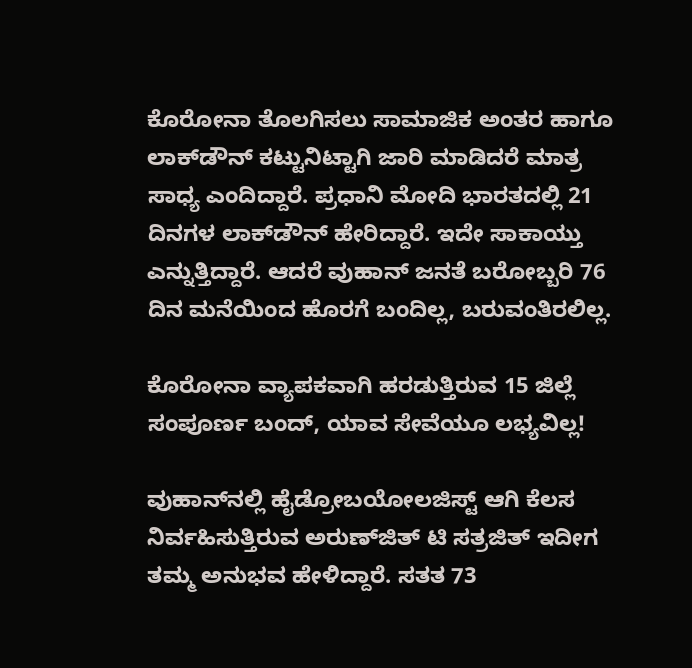ಕೊರೋನಾ ತೊಲಗಿಸಲು ಸಾಮಾಜಿಕ ಅಂತರ ಹಾಗೂ ಲಾಕ್‌ಡೌನ್ ಕಟ್ಟುನಿಟ್ಟಾಗಿ ಜಾರಿ ಮಾಡಿದರೆ ಮಾತ್ರ ಸಾಧ್ಯ ಎಂದಿದ್ದಾರೆ. ಪ್ರಧಾನಿ ಮೋದಿ ಭಾರತದಲ್ಲಿ 21 ದಿನಗಳ ಲಾಕ್‌ಡೌನ್ ಹೇರಿದ್ದಾರೆ. ಇದೇ ಸಾಕಾಯ್ತು ಎನ್ನುತ್ತಿದ್ದಾರೆ. ಆದರೆ ವುಹಾನ್ ಜನತೆ ಬರೋಬ್ಬರಿ 76 ದಿನ ಮನೆಯಿಂದ ಹೊರಗೆ ಬಂದಿಲ್ಲ, ಬರುವಂತಿರಲಿಲ್ಲ.

ಕೊರೋನಾ ವ್ಯಾಪಕವಾಗಿ ಹರಡುತ್ತಿರುವ 15 ಜಿಲ್ಲೆ ಸಂಪೂರ್ಣ ಬಂದ್, ಯಾವ ಸೇವೆಯೂ ಲಭ್ಯವಿಲ್ಲ!

ವುಹಾನ್‌ನಲ್ಲಿ ಹೈಡ್ರೋಬಯೋಲಜಿಸ್ಟ್ ಆಗಿ ಕೆಲಸ ನಿರ್ವಹಿಸುತ್ತಿರುವ ಅರುಣ್‌ಜಿತ್ ಟಿ ಸತ್ರಜಿತ್ ಇದೀಗ ತಮ್ಮ ಅನುಭವ ಹೇಳಿದ್ದಾರೆ. ಸತತ 73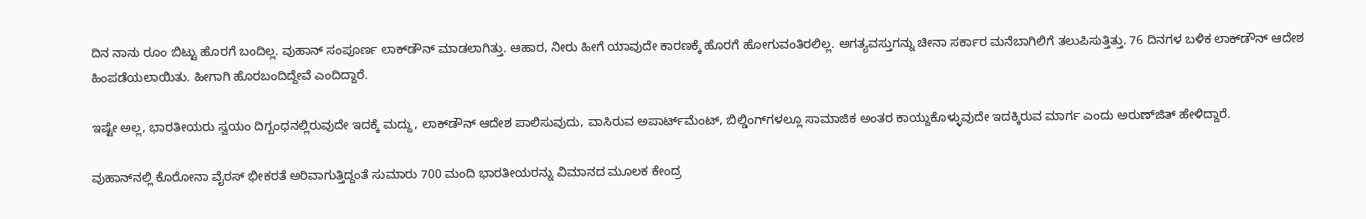ದಿನ ನಾನು ರೂಂ ಬಿಟ್ಟು ಹೊರಗೆ ಬಂದಿಲ್ಲ. ವುಹಾನ್ ಸಂಪೂರ್ಣ ಲಾಕ್‌ಡೌನ್ ಮಾಡಲಾಗಿತ್ತು. ಆಹಾರ, ನೀರು ಹೀಗೆ ಯಾವುದೇ ಕಾರಣಕ್ಕೆ ಹೊರಗೆ ಹೋಗುವಂತಿರಲಿಲ್ಲ. ಅಗತ್ಯವಸ್ತುಗನ್ನು ಚೀನಾ ಸರ್ಕಾರ ಮನೆಬಾಗಿಲಿಗೆ ತಲುಪಿಸುತ್ತಿತ್ತು. 76 ದಿನಗಳ ಬಳಿಕ ಲಾಕ್‌ಡೌನ್ ಆದೇಶ ಹಿಂಪಡೆಯಲಾಯಿತು. ಹೀಗಾಗಿ ಹೊರಬಂದಿದ್ದೇವೆ ಎಂದಿದ್ದಾರೆ.

ಇಷ್ಟೇ ಅಲ್ಲ, ಭಾರತೀಯರು ಸ್ವಯಂ ದಿಗ್ಬಂಧನಲ್ಲಿರುವುದೇ ಇದಕ್ಕೆ ಮದ್ದು, ಲಾಕ್‌ಡೌನ್ ಆದೇಶ ಪಾಲಿಸುವುದು, ವಾಸಿರುವ ಅಪಾರ್ಟ್‌ಮೆಂಟ್, ಬಿಲ್ಡಿಂಗ್‌ಗಳಲ್ಲೂ ಸಾಮಾಜಿಕ ಅಂತರ ಕಾಯ್ದುಕೊಳ್ಳುವುದೇ ಇದಕ್ಕಿರುವ ಮಾರ್ಗ ಎಂದು ಅರುಣ್‌ಜಿತ್ ಹೇಳಿದ್ದಾರೆ.

ವುಹಾನ್‌ನಲ್ಲಿ ಕೊರೋನಾ ವೈರಸ್ ಭೀಕರತೆ ಅರಿವಾಗುತ್ತಿದ್ದಂತೆ ಸುಮಾರು 700 ಮಂದಿ ಭಾರತೀಯರನ್ನು ವಿಮಾನದ ಮೂಲಕ ಕೇಂದ್ರ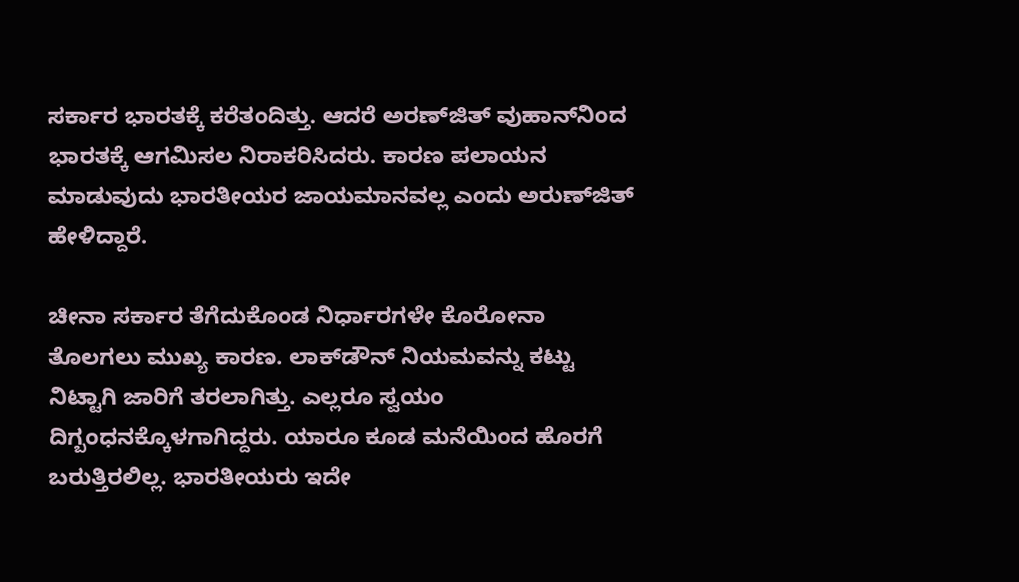ಸರ್ಕಾರ ಭಾರತಕ್ಕೆ ಕರೆತಂದಿತ್ತು. ಆದರೆ ಅರಣ್‌ಜಿತ್ ವುಹಾನ್‌ನಿಂದ ಭಾರತಕ್ಕೆ ಆಗಮಿಸಲ ನಿರಾಕರಿಸಿದರು. ಕಾರಣ ಪಲಾಯನ ಮಾಡುವುದು ಭಾರತೀಯರ ಜಾಯಮಾನವಲ್ಲ ಎಂದು ಅರುಣ್‌ಜಿತ್ ಹೇಳಿದ್ದಾರೆ.

ಚೀನಾ ಸರ್ಕಾರ ತೆಗೆದುಕೊಂಡ ನಿರ್ಧಾರಗಳೇ ಕೊರೋನಾ ತೊಲಗಲು ಮುಖ್ಯ ಕಾರಣ. ಲಾಕ್‌ಡೌನ್ ನಿಯಮವನ್ನು ಕಟ್ಟು ನಿಟ್ಟಾಗಿ ಜಾರಿಗೆ ತರಲಾಗಿತ್ತು. ಎಲ್ಲರೂ ಸ್ವಯಂ ದಿಗ್ಬಂಧನಕ್ಕೊಳಗಾಗಿದ್ದರು. ಯಾರೂ ಕೂಡ ಮನೆಯಿಂದ ಹೊರಗೆ ಬರುತ್ತಿರಲಿಲ್ಲ. ಭಾರತೀಯರು ಇದೇ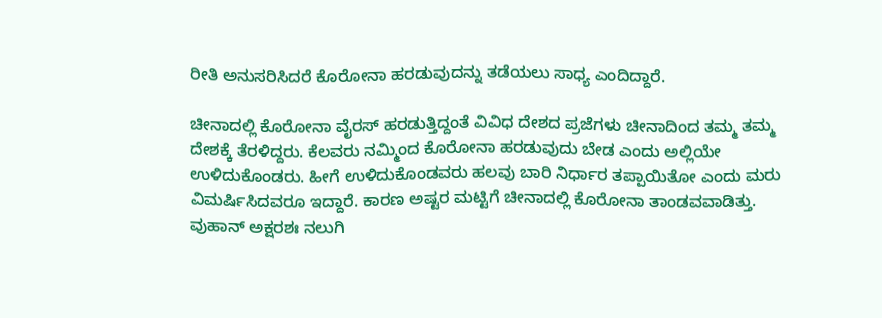ರೀತಿ ಅನುಸರಿಸಿದರೆ ಕೊರೋನಾ ಹರಡುವುದನ್ನು ತಡೆಯಲು ಸಾಧ್ಯ ಎಂದಿದ್ದಾರೆ.

ಚೀನಾದಲ್ಲಿ ಕೊರೋನಾ ವೈರಸ್ ಹರಡುತ್ತಿದ್ದಂತೆ ವಿವಿಧ ದೇಶದ ಪ್ರಜೆಗಳು ಚೀನಾದಿಂದ ತಮ್ಮ ತಮ್ಮ ದೇಶಕ್ಕೆ ತೆರಳಿದ್ದರು. ಕೆಲವರು ನಮ್ಮಿಂದ ಕೊರೋನಾ ಹರಡುವುದು ಬೇಡ ಎಂದು ಅಲ್ಲಿಯೇ ಉಳಿದುಕೊಂಡರು. ಹೀಗೆ ಉಳಿದುಕೊಂಡವರು ಹಲವು ಬಾರಿ ನಿರ್ಧಾರ ತಪ್ಪಾಯಿತೋ ಎಂದು ಮರು ವಿಮರ್ಷಿಸಿದವರೂ ಇದ್ದಾರೆ. ಕಾರಣ ಅಷ್ಟರ ಮಟ್ಟಿಗೆ ಚೀನಾದಲ್ಲಿ ಕೊರೋನಾ ತಾಂಡವವಾಡಿತ್ತು. ವುಹಾನ್ ಅಕ್ಷರಶಃ ನಲುಗಿ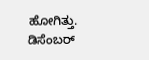ಹೋಗಿತ್ತು. ಡಿಸೆಂಬರ್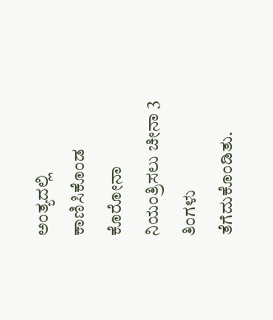ಅಂತ್ಯದಲ್ಲಿ ಕಾಣಿಸಿಕೊಂಡ ಕೊರೋನಾ ನಿಯಂತ್ರಿಸಲು ಚೀನಾ 3 ತಿಂಗಳು ತೆಗೆದುಕೊಂಡಿತು.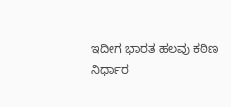ಇದೀಗ ಭಾರತ ಹಲವು ಕಠಿಣ ನಿರ್ಧಾರ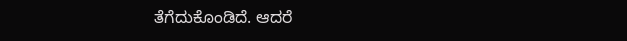ತೆಗೆದುಕೊಂಡಿದೆ. ಆದರೆ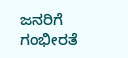ಜನರಿಗೆ ಗಂಭೀರತೆ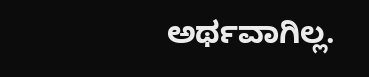ಅರ್ಥವಾಗಿಲ್ಲ.